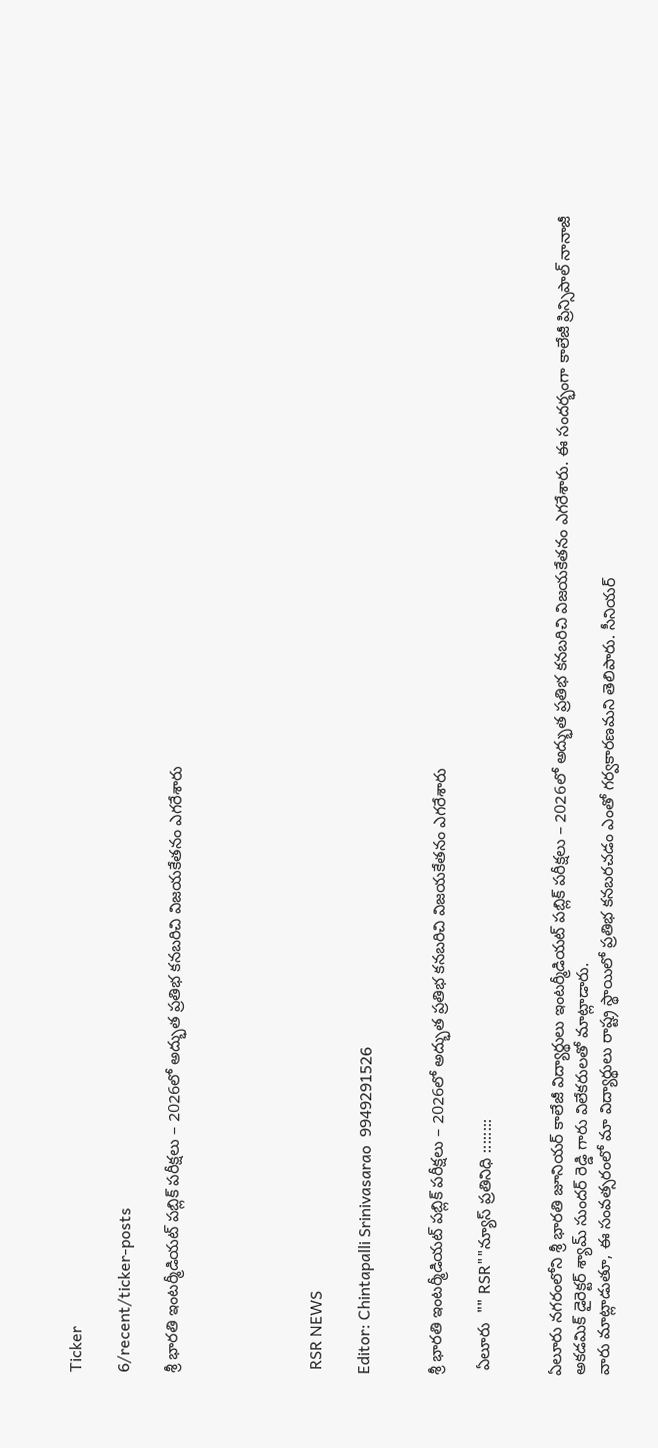Ticker

6/recent/ticker-posts

శ్రీ భారతి ఇంటర్మీడియట్ పబ్లిక్ పరీక్షలు – 2026లో అద్భుత ప్రతిభ కనబరిచి విజయకేతనం ఎగరేశారు





 RSR NEWS

Editor: Chintapalli Srinivasarao  9949291526


శ్రీ భారతి ఇంటర్మీడియట్ పబ్లిక్ పరీక్షలు – 2026లో అద్భుత ప్రతిభ కనబరిచి విజయకేతనం ఎగరేశారు

 ఏలూరు  "" RSR""న్యూస్ ప్రతినిధి ::::::::


ఏలూరు నగరంలోని శ్రీ భారతి జూనియర్ కాలేజీ విద్యార్థులు ఇంటర్మీడియట్ పబ్లిక్ పరీక్షలు – 2026లో అద్భుత ప్రతిభ కనబరిచి విజయకేతనం ఎగరేశారు. ఈ సందర్భంగా కాలేజీ ప్రిన్సిపాల్ నానాజీ  అకడమిక్ డైరెక్టర్ శ్యామ్ సుందర్ రెడ్డి గారు విలేకరులతో మాట్లాడారు.
వారు మాట్లాడుతూ, ఈ సంవత్సరంలో మా విద్యార్థులు రాష్ట్ర స్థాయిలో ప్రతిభ కనబరచడం ఎంతో గర్వకారణమని తెలిపారు. సీనియర్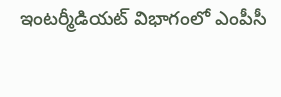ఇంటర్మీడియట్ విభాగంలో ఎంపీసీ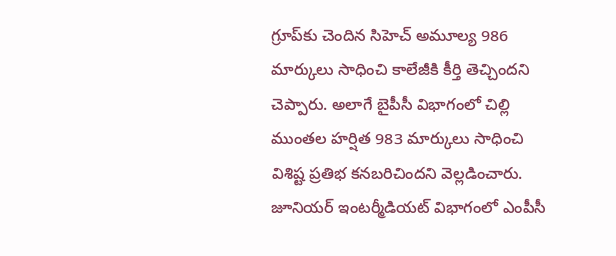గ్రూప్‌కు చెందిన సిహెచ్ అమూల్య 986 మార్కులు సాధించి కాలేజీకి కీర్తి తెచ్చిందని చెప్పారు. అలాగే బైపీసీ విభాగంలో చిల్లి ముంతల హర్షిత 983 మార్కులు సాధించి విశిష్ట ప్రతిభ కనబరిచిందని వెల్లడించారు.
జూనియర్ ఇంటర్మీడియట్ విభాగంలో ఎంపీసీ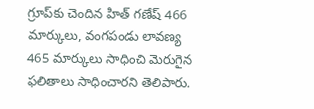గ్రూప్‌కు చెందిన హిత్ గణేష్ 466 మార్కులు, వంగపండు లావణ్య 465 మార్కులు సాధించి మెరుగైన ఫలితాలు సాధించారని తెలిపారు.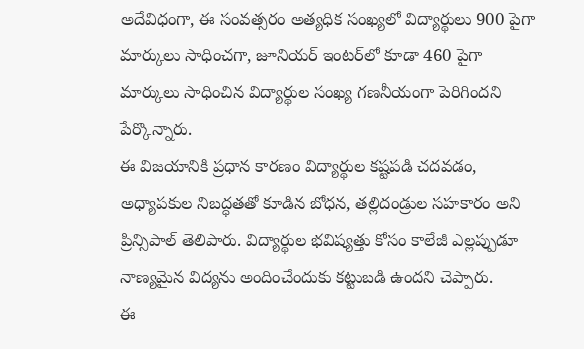అదేవిధంగా, ఈ సంవత్సరం అత్యధిక సంఖ్యలో విద్యార్థులు 900 పైగా మార్కులు సాధించగా, జూనియర్ ఇంటర్‌లో కూడా 460 పైగా మార్కులు సాధించిన విద్యార్థుల సంఖ్య గణనీయంగా పెరిగిందని పేర్కొన్నారు.
ఈ విజయానికి ప్రధాన కారణం విద్యార్థుల కష్టపడి చదవడం, అధ్యాపకుల నిబద్ధతతో కూడిన బోధన, తల్లిదండ్రుల సహకారం అని ప్రిన్సిపాల్ తెలిపారు. విద్యార్థుల భవిష్యత్తు కోసం కాలేజీ ఎల్లప్పుడూ నాణ్యమైన విద్యను అందించేందుకు కట్టుబడి ఉందని చెప్పారు.
ఈ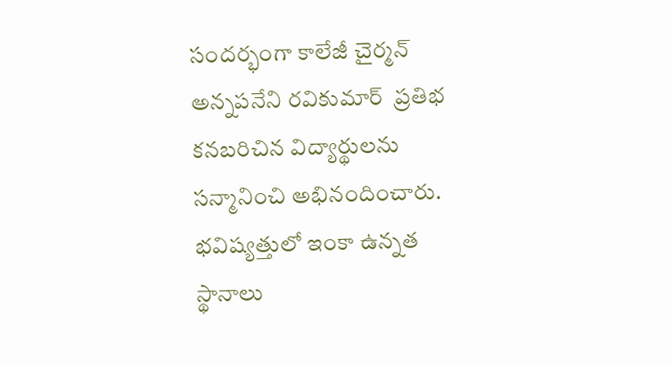సందర్భంగా కాలేజీ చైర్మన్ అన్నపనేని రవికుమార్  ప్రతిభ కనబరిచిన విద్యార్థులను సన్మానించి అభినందించారు. భవిష్యత్తులో ఇంకా ఉన్నత స్థానాలు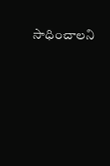సాధించాలని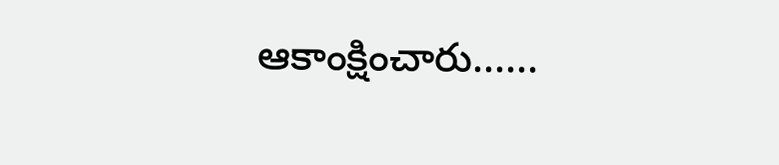ఆకాంక్షించారు......